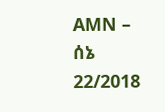AMN – ሰኔ 22/2018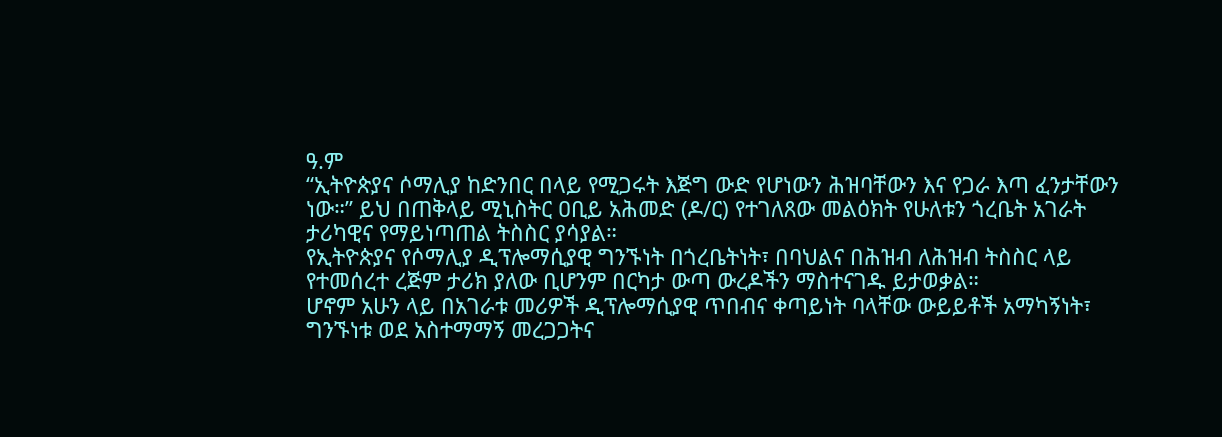ዓ.ም
“ኢትዮጵያና ሶማሊያ ከድንበር በላይ የሚጋሩት እጅግ ውድ የሆነውን ሕዝባቸውን እና የጋራ እጣ ፈንታቸውን ነው።” ይህ በጠቅላይ ሚኒስትር ዐቢይ አሕመድ (ዶ/ር) የተገለጸው መልዕክት የሁለቱን ጎረቤት አገራት ታሪካዊና የማይነጣጠል ትስስር ያሳያል።
የኢትዮጵያና የሶማሊያ ዲፕሎማሲያዊ ግንኙነት በጎረቤትነት፣ በባህልና በሕዝብ ለሕዝብ ትስስር ላይ የተመሰረተ ረጅም ታሪክ ያለው ቢሆንም በርካታ ውጣ ውረዶችን ማስተናገዱ ይታወቃል።
ሆኖም አሁን ላይ በአገራቱ መሪዎች ዲፕሎማሲያዊ ጥበብና ቀጣይነት ባላቸው ውይይቶች አማካኝነት፣ ግንኙነቱ ወደ አስተማማኝ መረጋጋትና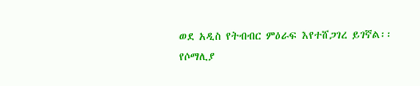ወደ አዲስ የትብብር ምዕራፍ እየተሸጋገረ ይገኛል፡፡
የሶማሊያ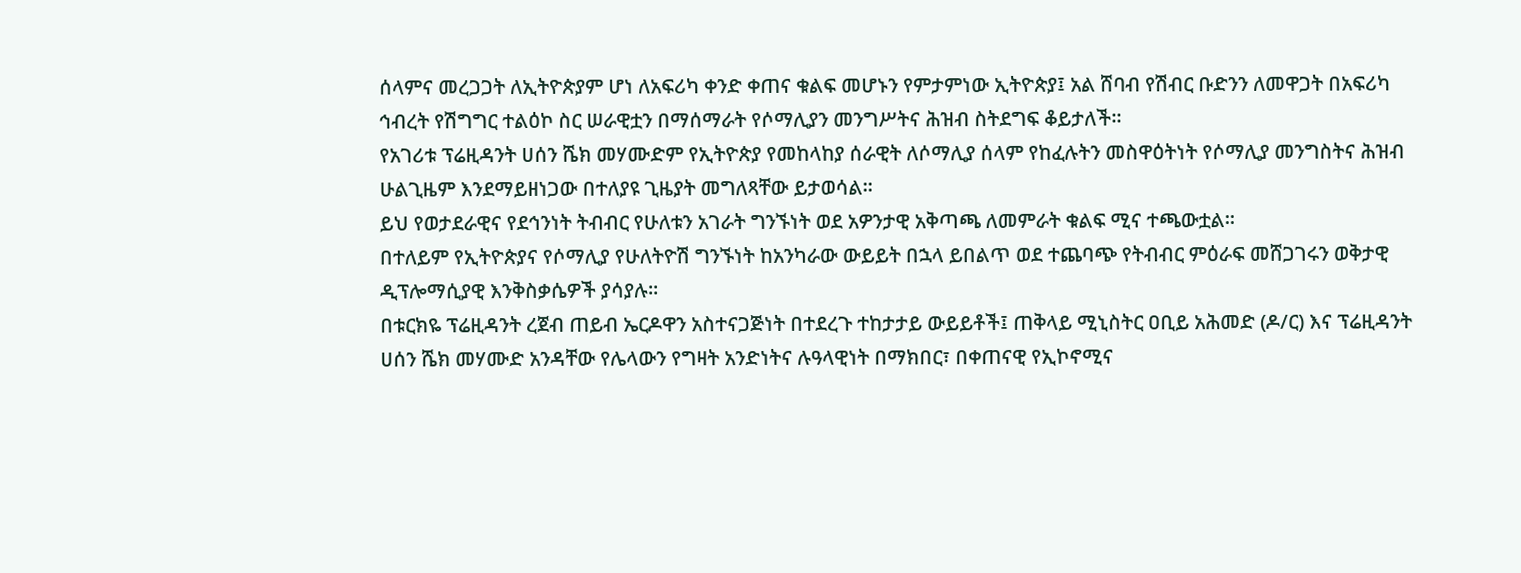ሰላምና መረጋጋት ለኢትዮጵያም ሆነ ለአፍሪካ ቀንድ ቀጠና ቁልፍ መሆኑን የምታምነው ኢትዮጵያ፤ አል ሸባብ የሽብር ቡድንን ለመዋጋት በአፍሪካ ኅብረት የሽግግር ተልዕኮ ስር ሠራዊቷን በማሰማራት የሶማሊያን መንግሥትና ሕዝብ ስትደግፍ ቆይታለች።
የአገሪቱ ፕሬዚዳንት ሀሰን ሼክ መሃሙድም የኢትዮጵያ የመከላከያ ሰራዊት ለሶማሊያ ሰላም የከፈሉትን መስዋዕትነት የሶማሊያ መንግስትና ሕዝብ ሁልጊዜም እንደማይዘነጋው በተለያዩ ጊዜያት መግለጻቸው ይታወሳል፡፡
ይህ የወታደራዊና የደኅንነት ትብብር የሁለቱን አገራት ግንኙነት ወደ አዎንታዊ አቅጣጫ ለመምራት ቁልፍ ሚና ተጫውቷል።
በተለይም የኢትዮጵያና የሶማሊያ የሁለትዮሽ ግንኙነት ከአንካራው ውይይት በኋላ ይበልጥ ወደ ተጨባጭ የትብብር ምዕራፍ መሸጋገሩን ወቅታዊ ዲፕሎማሲያዊ እንቅስቃሴዎች ያሳያሉ፡፡
በቱርክዬ ፕሬዚዳንት ረጀብ ጠይብ ኤርዶዋን አስተናጋጅነት በተደረጉ ተከታታይ ውይይቶች፤ ጠቅላይ ሚኒስትር ዐቢይ አሕመድ (ዶ/ር) እና ፕሬዚዳንት ሀሰን ሼክ መሃሙድ አንዳቸው የሌላውን የግዛት አንድነትና ሉዓላዊነት በማክበር፣ በቀጠናዊ የኢኮኖሚና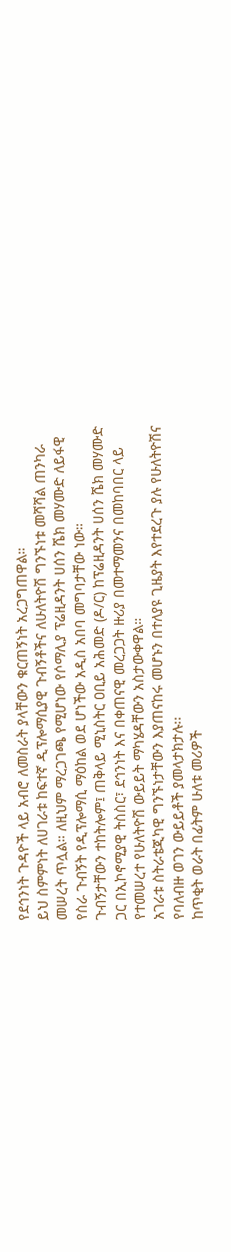የደኅንነት ጉዳዮች ላይ አብሮ ለመስራት ያላቸውን ቁርጠኝነት አረጋግጠዋል።
ይህ ስምምነት ለሀገራቱ ከፍተኛ ዲፕሎማሲያዊ ጉብኝቶችና ለሁለትዮሽ ግንኙነቱ መሻሻል ጠንካራ መሠረት ጥሏል። ለዚህም ማረጋገጫ የሚሆነው የሶማሊያ ፕሬዚዳንት ሀሰን ሼክ መሃሙድ ለይፋዊ የስራ ጉብኝት የዲፕሎማሲ ማዕከል ወደ ሆነችው አዲስ አበባ መግባታቸው ነው።
ጉብኝታቸውን ተከትሎም፤ ጠቅላይ ሚኒስትር ዐቢይ አሕመድ (ዶ/ር) ከፕሬዚዳንት ሀሰን ሼክ መሃሙድ ጋር በኢኮኖሚያዊ ትስስር፣ ደኅንነት እና በቀጠናዊ መረጋጋት ዙሪያ በመተማመንና በመከባበር ላይ የተመሠረተ የሁለትዮሽ ውይይት ማካሄዳቸውን አስታውቀዋል።
አገራቱ ስትራቴጂካዊ ግንኙነታቸውን እያጠናከሩ መሆኑን በተለያዩ ጊዜያት እየተደረጉ ያሉ የሁለትዮሽና የባለብዙ ወገን ውይይቶች ያመላታክታሉ፡፡
ከጥቂት ወራት በፊትም ሁለቱ መሪዎች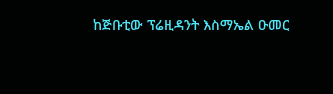ከጅቡቲው ፕሬዚዳንት እስማኤል ዑመር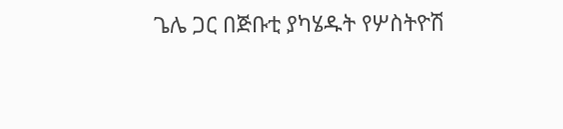ጌሌ ጋር በጅቡቲ ያካሄዱት የሦስትዮሽ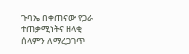ጉባኤ በቀጠናው የጋራ ተጠቃሚነትና ዘላቂ ሰላምን ለማረጋገጥ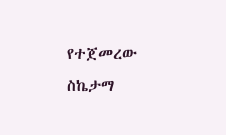የተጀመረው ስኬታማ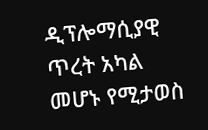ዲፕሎማሲያዊ ጥረት አካል መሆኑ የሚታወስ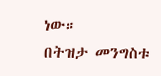ነው።
በትዝታ መንግስቱ